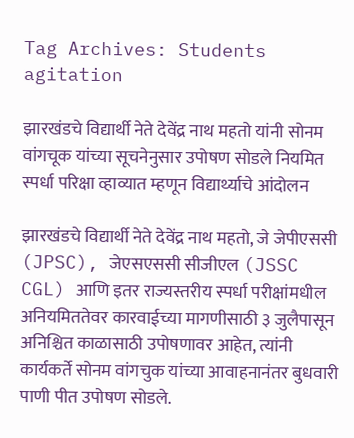Tag Archives: Students agitation

झारखंडचे विद्यार्थी नेते देवेंद्र नाथ महतो यांनी सोनम वांगचूक यांच्या सूचनेनुसार उपोषण सोडले नियमित स्पर्धा परिक्षा व्हाव्यात म्हणून विद्यार्थ्याचे आंदोलन

झारखंडचे विद्यार्थी नेते देवेंद्र नाथ महतो, जे जेपीएससी (JPSC), जेएसएससी सीजीएल (JSSC CGL) आणि इतर राज्यस्तरीय स्पर्धा परीक्षांमधील अनियमिततेवर कारवाईच्या मागणीसाठी ३ जुलैपासून अनिश्चित काळासाठी उपोषणावर आहेत, त्यांनी कार्यकर्ते सोनम वांगचुक यांच्या आवाहनानंतर बुधवारी पाणी पीत उपोषण सोडले.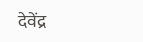देवेंद्र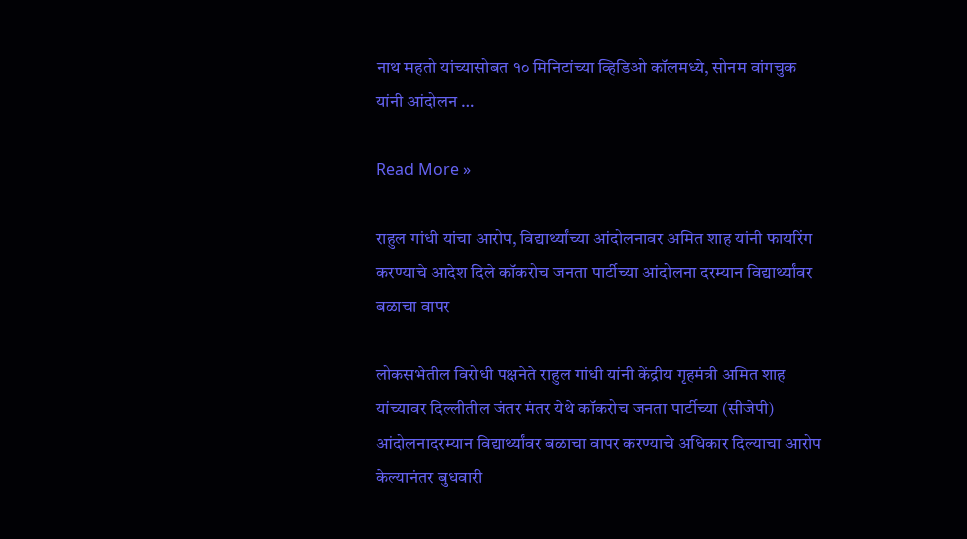नाथ महतो यांच्यासोबत १० मिनिटांच्या व्हिडिओ कॉलमध्ये, सोनम वांगचुक यांनी आंदोलन …

Read More »

राहुल गांधी यांचा आरोप, विद्यार्थ्यांच्या आंदोलनावर अमित शाह यांनी फायरिंग करण्याचे आदेश दिले कॉकरोच जनता पार्टीच्या आंदोलना दरम्यान विद्यार्थ्यांवर बळाचा वापर

लोकसभेतील विरोधी पक्षनेते राहुल गांधी यांनी केंद्रीय गृहमंत्री अमित शाह यांच्यावर दिल्लीतील जंतर मंतर येथे कॉकरोच जनता पार्टीच्या (सीजेपी) आंदोलनादरम्यान विद्यार्थ्यांवर बळाचा वापर करण्याचे अधिकार दिल्याचा आरोप केल्यानंतर बुधवारी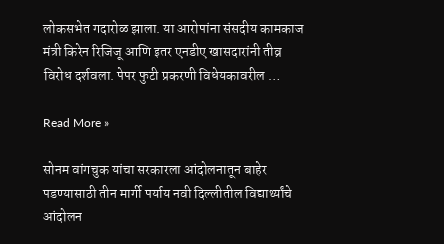लोकसभेत गदारोळ झाला. या आरोपांना संसदीय कामकाज मंत्री किरेन रिजिजू आणि इतर एनडीए खासदारांनी तीव्र विरोध दर्शवला. पेपर फुटी प्रकरणी विधेयकावरील …

Read More »

सोनम वांगचुक यांचा सरकारला आंदोलनातून बाहेर पडण्यासाठी तीन मार्गी पर्याय नवी दिल्लीतील विद्यार्थ्यांचे आंदोलन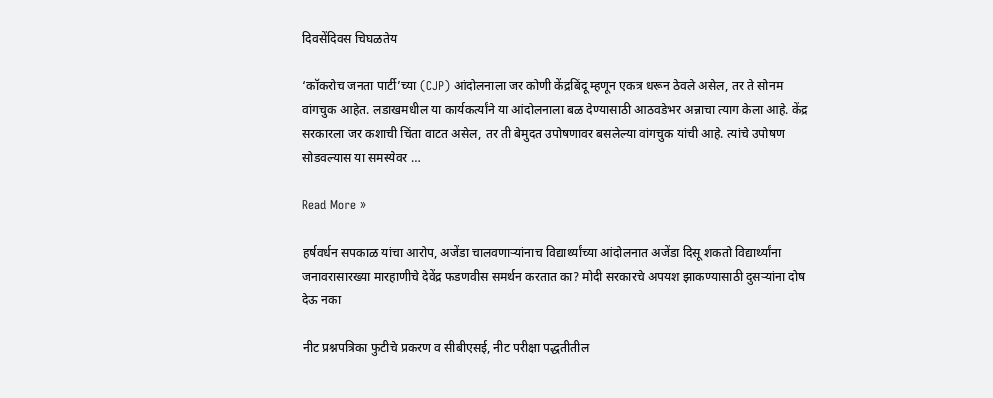दिवसेंदिवस चिघळतेय

‘कॉकरोच जनता पार्टी’च्या (CJP) आंदोलनाला जर कोणी केंद्रबिंदू म्हणून एकत्र धरून ठेवले असेल, तर ते सोनम वांगचुक आहेत. लडाखमधील या कार्यकर्त्यांने या आंदोलनाला बळ देण्यासाठी आठवडेभर अन्नाचा त्याग केला आहे. केंद्र सरकारला जर कशाची चिंता वाटत असेल, तर ती बेमुदत उपोषणावर बसलेल्या वांगचुक यांची आहे. त्यांचे उपोषण सोडवल्यास या समस्येवर …

Read More »

हर्षवर्धन सपकाळ यांचा आरोप, अजेंडा चालवणाऱ्यांनाच विद्यार्थ्यांच्या आंदोलनात अजेंडा दिसू शकतो विद्यार्थ्यांना जनावरासारख्या मारहाणीचे देवेंद्र फडणवीस समर्थन करतात का? मोदी सरकारचे अपयश झाकण्यासाठी दुसऱ्यांना दोष देऊ नका

नीट प्रश्नपत्रिका फुटीचे प्रकरण व सीबीएसई, नीट परीक्षा पद्धतीतील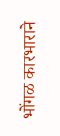भोंगळ कारभाराने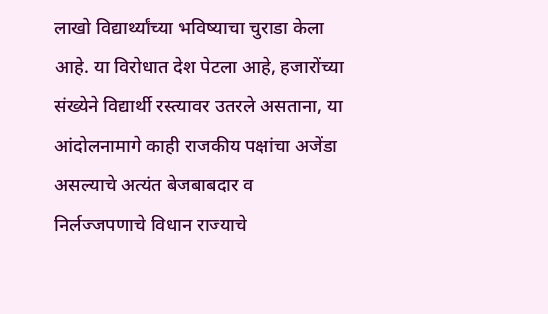लाखो विद्यार्थ्यांच्या भविष्याचा चुराडा केला आहे. या विरोधात देश पेटला आहे, हजारोंच्या संख्येने विद्यार्थी रस्त्यावर उतरले असताना, या आंदोलनामागे काही राजकीय पक्षांचा अजेंडा असल्याचे अत्यंत बेजबाबदार व निर्लज्जपणाचे विधान राज्याचे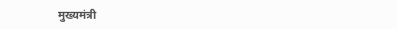मुख्यमंत्री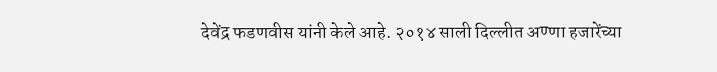देवेंद्र फडणवीस यांनी केले आहे. २०१४ साली दिल्लीत अण्णा हजारेंच्या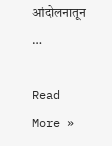आंदोलनातून …

Read More »